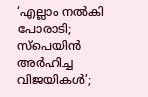‘എല്ലാം നൽകി പോരാടി; സ്‌പെയിൻ അർഹിച്ച വിജയികൾ’;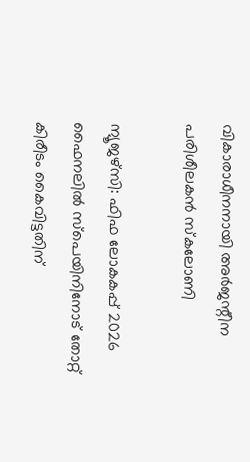വികാരാധീനനായി അർജന്റീന പരിശീലകൻ സ്‌കലോണി

ന്യൂജഴ്‌സി: ഫിഫ ലോകകപ്പ് 2026 ഫൈനലിൽ സ്‌പെയിനിനോട് തോറ്റ് കിരീടം കൈവിട്ടതിന്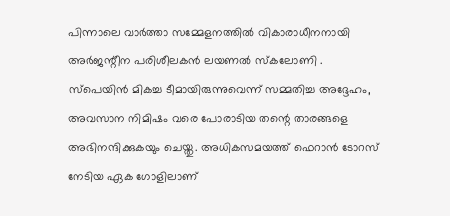പിന്നാലെ വാർത്താ സമ്മേളനത്തിൽ വികാരാധീനനായി അർജന്റീന പരിശീലകൻ ലയണൽ സ്‌കലോണി . സ്‌പെയിൻ മികച്ച ടീമായിരുന്നുവെന്ന് സമ്മതിച്ച അദ്ദേഹം, അവസാന നിമിഷം വരെ പോരാടിയ തന്റെ താരങ്ങളെ അഭിനന്ദിക്കുകയും ചെയ്തു. അധികസമയത്ത് ഫെറാൻ ടോറസ് നേടിയ ഏക ഗോളിലാണ്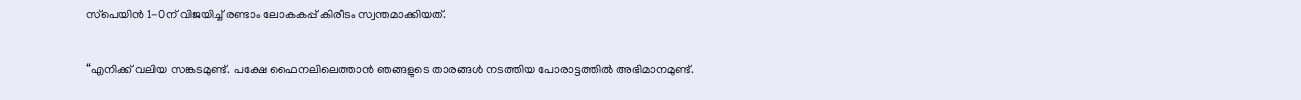സ്‌പെയിൻ 1-0ന് വിജയിച്ച് രണ്ടാം ലോകകപ്പ് കിരീടം സ്വന്തമാക്കിയത്.

“എനിക്ക് വലിയ സങ്കടമുണ്ട്. പക്ഷേ ഫൈനലിലെത്താൻ ഞങ്ങളുടെ താരങ്ങൾ നടത്തിയ പോരാട്ടത്തിൽ അഭിമാനമുണ്ട്.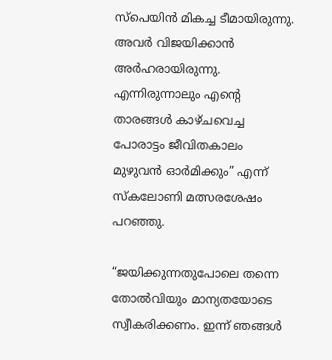സ്‌പെയിൻ മികച്ച ടീമായിരുന്നു. അവർ വിജയിക്കാൻ അർഹരായിരുന്നു. എന്നിരുന്നാലും എന്റെ താരങ്ങൾ കാഴ്ചവെച്ച പോരാട്ടം ജീവിതകാലം മുഴുവൻ ഓർമിക്കും” എന്ന് സ്‌കലോണി മത്സരശേഷം പറഞ്ഞു.

“ജയിക്കുന്നതുപോലെ തന്നെ തോൽവിയും മാന്യതയോടെ സ്വീകരിക്കണം. ഇന്ന് ഞങ്ങൾ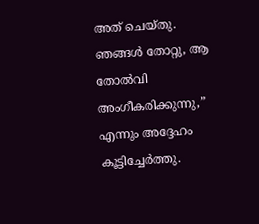അത് ചെയ്തു. ഞങ്ങൾ തോറ്റു, ആ തോൽവി അംഗീകരിക്കുന്നു,” എന്നും അദ്ദേഹം കൂട്ടിച്ചേർത്തു.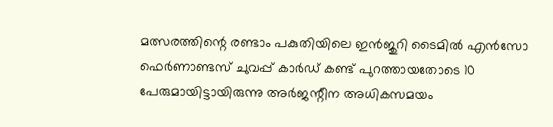മത്സരത്തിന്റെ രണ്ടാം പകുതിയിലെ ഇൻജുറി ടൈമിൽ എൻസോ ഫെർണാണ്ടസ് ചുവപ്പ് കാർഡ് കണ്ട് പുറത്തായതോടെ 10 പേരുമായിട്ടായിരുന്നു അർജന്റീന അധികസമയം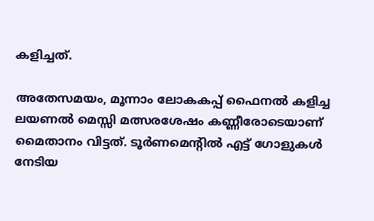കളിച്ചത്.

അതേസമയം, മൂന്നാം ലോകകപ്പ് ഫൈനൽ കളിച്ച ലയണൽ മെസ്സി മത്സരശേഷം കണ്ണീരോടെയാണ് മൈതാനം വിട്ടത്. ടൂർണമെന്റിൽ എട്ട് ഗോളുകൾ നേടിയ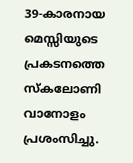39-കാരനായ മെസ്സിയുടെ പ്രകടനത്തെ സ്‌കലോണി വാനോളം പ്രശംസിച്ചു.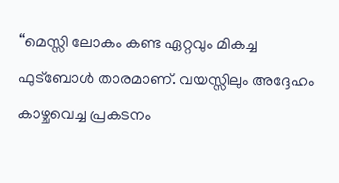“മെസ്സി ലോകം കണ്ട ഏറ്റവും മികച്ച ഫുട്ബോൾ താരമാണ്. വയസ്സിലും അദ്ദേഹം കാഴ്ചവെച്ച പ്രകടനം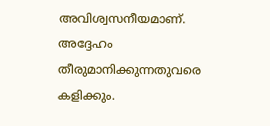അവിശ്വസനീയമാണ്. അദ്ദേഹം തീരുമാനിക്കുന്നതുവരെ കളിക്കും.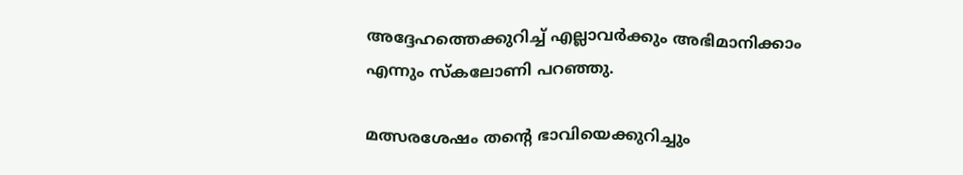അദ്ദേഹത്തെക്കുറിച്ച് എല്ലാവർക്കും അഭിമാനിക്കാം എന്നും സ്‌കലോണി പറഞ്ഞു.

മത്സരശേഷം തന്റെ ഭാവിയെക്കുറിച്ചും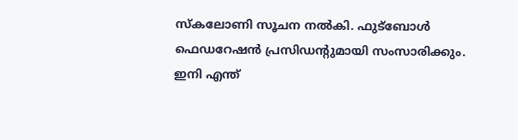സ്‌കലോണി സൂചന നൽകി. ഫുട്ബോൾ ഫെഡറേഷൻ പ്രസിഡന്റുമായി സംസാരിക്കും. ഇനി എന്ത്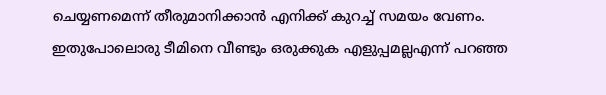ചെയ്യണമെന്ന് തീരുമാനിക്കാൻ എനിക്ക് കുറച്ച് സമയം വേണം. ഇതുപോലൊരു ടീമിനെ വീണ്ടും ഒരുക്കുക എളുപ്പമല്ലഎന്ന് പറഞ്ഞ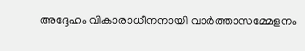അദ്ദേഹം വികാരാധീനനായി വാർത്താസമ്മേളനം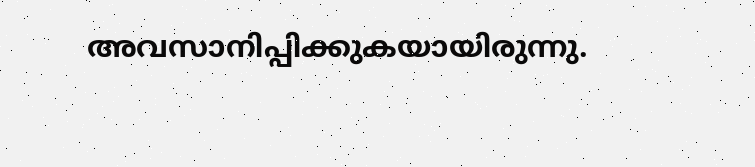അവസാനിപ്പിക്കുകയായിരുന്നു.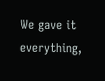We gave it everything,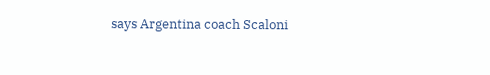says Argentina coach Scaloni